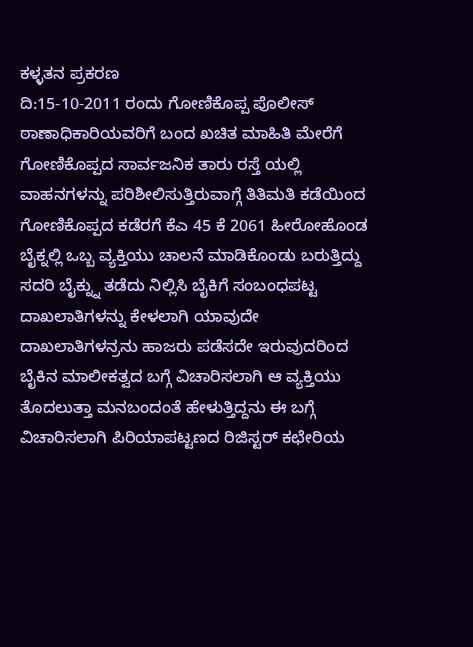ಕಳ್ಳತನ ಪ್ರಕರಣ
ದಿ:15-10-2011 ರಂದು ಗೋಣಿಕೊಪ್ಪ ಪೊಲೀಸ್ ಠಾಣಾಧಿಕಾರಿಯವರಿಗೆ ಬಂದ ಖಚಿತ ಮಾಹಿತಿ ಮೇರೆಗೆ ಗೋಣಿಕೊಪ್ಪದ ಸಾರ್ವಜನಿಕ ತಾರು ರಸ್ತೆ ಯಲ್ಲಿ ವಾಹನಗಳನ್ನು ಪರಿಶೀಲಿಸುತ್ತಿರುವಾಗ್ಗೆ ತಿತಿಮತಿ ಕಡೆಯಿಂದ ಗೋಣಿಕೊಪ್ಪದ ಕಡೆರಗೆ ಕೆಎ 45 ಕೆ 2061 ಹೀರೋಹೊಂಡ ಬೈಕ್ನಲ್ಲಿ ಒಬ್ಬ ವ್ಯಕ್ತಿಯು ಚಾಲನೆ ಮಾಡಿಕೊಂಡು ಬರುತ್ತಿದ್ದು ಸದರಿ ಬೈಕ್ನ್ನು ತಡೆದು ನಿಲ್ಲಿಸಿ ಬೈಕಿಗೆ ಸಂಬಂಧಪಟ್ಟ ದಾಖಲಾತಿಗಳನ್ನು ಕೇಳಲಾಗಿ ಯಾವುದೇ ದಾಖಲಾತಿಗಳನ್ರನು ಹಾಜರು ಪಡೆಸದೇ ಇರುವುದರಿಂದ ಬೈಕಿನ ಮಾಲೀಕತ್ವದ ಬಗ್ಗೆ ವಿಚಾರಿಸಲಾಗಿ ಆ ವ್ಯಕ್ತಿಯು ತೊದಲುತ್ತಾ ಮನಬಂದಂತೆ ಹೇಳುತ್ತಿದ್ದನು ಈ ಬಗ್ಗೆ ವಿಚಾರಿಸಲಾಗಿ ಪಿರಿಯಾಪಟ್ಟಣದ ರಿಜಿಸ್ಟರ್ ಕಛೇರಿಯ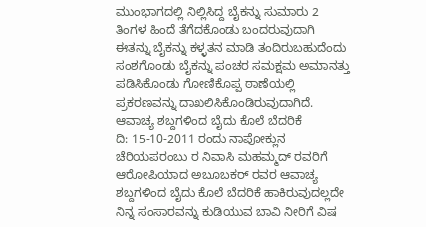ಮುಂಭಾಗದಲ್ಲಿ ನಿಲ್ಲಿಸಿದ್ದ ಬೈಕನ್ನು ಸುಮಾರು 2 ತಿಂಗಳ ಹಿಂದೆ ತೆಗೆದಕೊಂಡು ಬಂದರುವುದಾಗಿ ಈತನ್ನು ಬೈಕನ್ನು ಕಳ್ಳತನ ಮಾಡಿ ತಂದಿರುಬಹುದೆಂದು ಸಂಶಗೊಂಡು ಬೈಕನ್ನು ಪಂಚರ ಸಮಕ್ಷಮ ಅಮಾನತ್ತು ಪಡಿಸಿಕೊಂಡು ಗೋಣಿಕೊಪ್ಪ ಠಾಣೆಯಲ್ಲಿ ಪ್ರಕರಣವನ್ನು ದಾಖಲಿಸಿಕೊಂಡಿರುವುದಾಗಿದೆ.
ಆವಾಚ್ಯ ಶಬ್ದಗಳಿಂದ ಬೈದು ಕೊಲೆ ಬೆದರಿಕೆ
ದಿ: 15-10-2011 ರಂದು ನಾಪೋಕ್ಲುನ ಚೆರಿಯಪರಂಬು ರ ನಿವಾಸಿ ಮಹಮ್ಮದ್ ರವರಿಗೆ ಆರೋಪಿಯಾದ ಅಬೂಬಕರ್ ರವರ ಆವಾಚ್ಯ ಶಬ್ದಗಳಿಂದ ಬೈದು ಕೊಲೆ ಬೆದರಿಕೆ ಹಾಕಿರುವುದಲ್ಲದೇ ನಿನ್ನ ಸಂಸಾರವನ್ನು ಕುಡಿಯುವ ಬಾವಿ ನೀರಿಗೆ ವಿಷ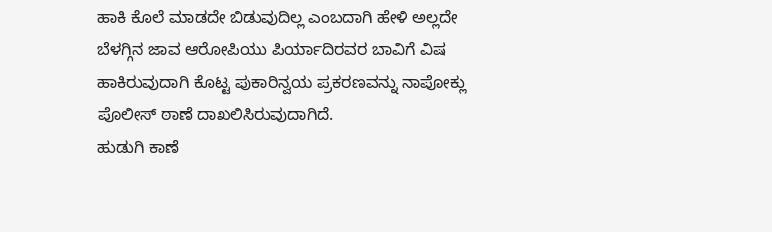ಹಾಕಿ ಕೊಲೆ ಮಾಡದೇ ಬಿಡುವುದಿಲ್ಲ ಎಂಬದಾಗಿ ಹೇಳಿ ಅಲ್ಲದೇ ಬೆಳಗ್ಗಿನ ಜಾವ ಆರೋಪಿಯು ಪಿರ್ಯಾದಿರವರ ಬಾವಿಗೆ ವಿಷ ಹಾಕಿರುವುದಾಗಿ ಕೊಟ್ಟ ಪುಕಾರಿನ್ವಯ ಪ್ರಕರಣವನ್ನು ನಾಪೋಕ್ಲು ಪೊಲೀಸ್ ಠಾಣೆ ದಾಖಲಿಸಿರುವುದಾಗಿದೆ.
ಹುಡುಗಿ ಕಾಣೆ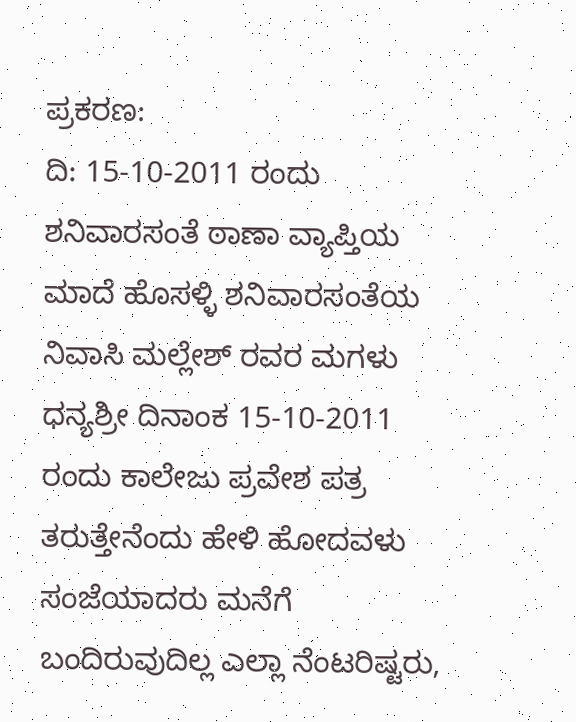ಪ್ರಕರಣ:
ದಿ: 15-10-2011 ರಂದು ಶನಿವಾರಸಂತೆ ಠಾಣಾ ವ್ಯಾಪ್ತಿಯ ಮಾದೆ ಹೊಸಳ್ಳಿ ಶನಿವಾರಸಂತೆಯ ನಿವಾಸಿ ಮಲ್ಲೇಶ್ ರವರ ಮಗಳು ಧನ್ಯಶ್ರೀ ದಿನಾಂಕ 15-10-2011 ರಂದು ಕಾಲೇಜು ಪ್ರವೇಶ ಪತ್ರ ತರುತ್ತೇನೆಂದು ಹೇಳಿ ಹೋದವಳು ಸಂಜೆಯಾದರು ಮನೆಗೆ ಬಂದಿರುವುದಿಲ್ಲ ಎಲ್ಲಾ ನೆಂಟರಿಷ್ಟರು,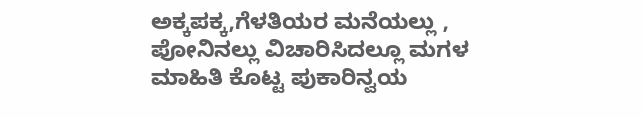ಅಕ್ಕಪಕ್ಕ,ಗೆಳತಿಯರ ಮನೆಯಲ್ಲು , ಪೋನಿನಲ್ಲು ವಿಚಾರಿಸಿದಲ್ಲೂ ಮಗಳ ಮಾಹಿತಿ ಕೊಟ್ಟ ಪುಕಾರಿನ್ವಯ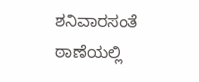ಶನಿವಾರಸಂತೆ ಠಾಣೆಯಲ್ಲಿ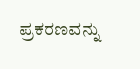ಪ್ರಕರಣವನ್ನು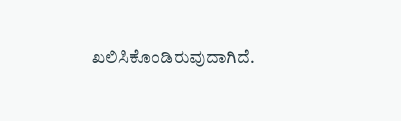ಖಲಿಸಿಕೊಂಡಿರುವುದಾಗಿದೆ.